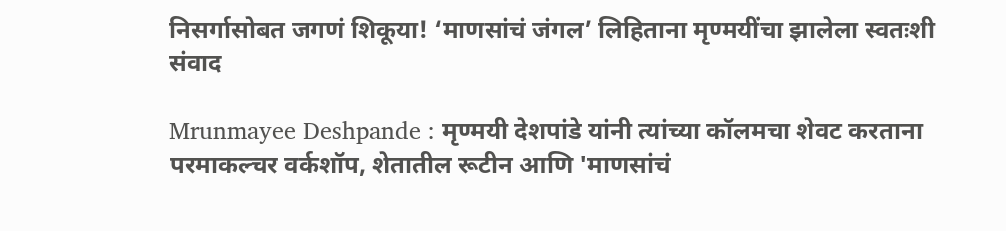निसर्गासोबत जगणं शिकूया! ‘माणसांचं जंगल’ लिहिताना मृण्मयींचा झालेला स्वतःशी संवाद

Mrunmayee Deshpande : मृण्मयी देशपांडे यांनी त्यांच्या कॉलमचा शेवट करताना परमाकल्चर वर्कशॉप, शेतातील रूटीन आणि 'माणसांचं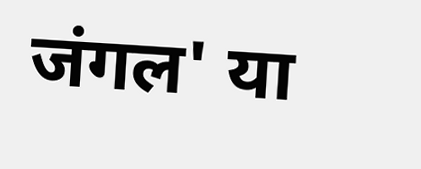जंगल' या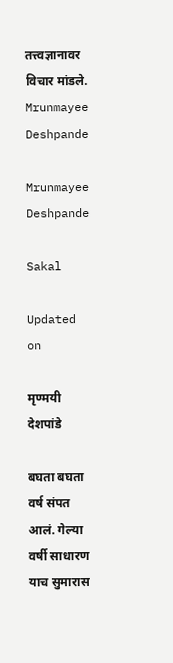तत्त्वज्ञानावर विचार मांडले.
Mrunmayee Deshpande

Mrunmayee Deshpande

Sakal

Updated on

मृण्मयी देशपांडे

बघता बघता वर्ष संपत आलं. गेल्या वर्षी साधारण याच सुमारास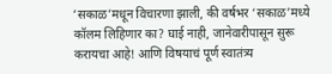‘सकाळ’मधून विचारणा झाली, की वर्षभर ‘सकाळ’मध्ये कॉलम लिहिणार का? घाई नाही, जानेवारीपासून सुरू करायचा आहे! आणि विषयाचं पूर्ण स्वातंत्र्य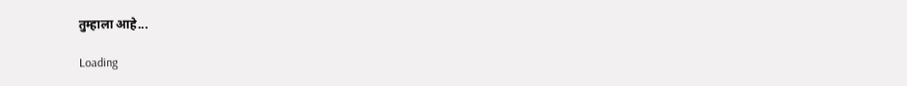तुम्हाला आहे...

Loading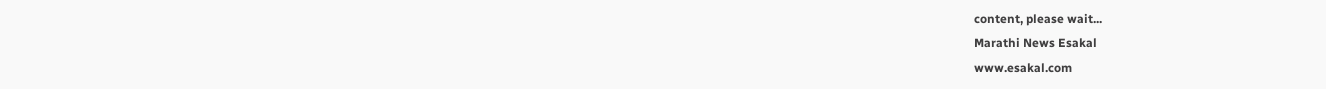content, please wait...
Marathi News Esakal
www.esakal.com